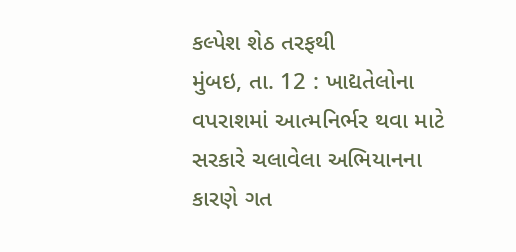કલ્પેશ શેઠ તરફથી
મુંબઇ, તા. 12 : ખાદ્યતેલોના વપરાશમાં આત્મનિર્ભર થવા માટે સરકારે ચલાવેલા અભિયાનના કારણે ગત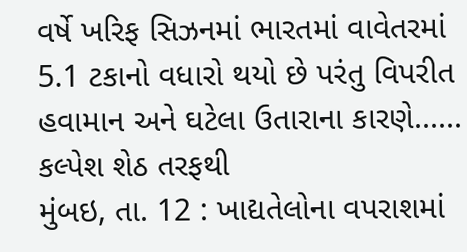વર્ષે ખરિફ સિઝનમાં ભારતમાં વાવેતરમાં 5.1 ટકાનો વધારો થયો છે પરંતુ વિપરીત હવામાન અને ઘટેલા ઉતારાના કારણે......
કલ્પેશ શેઠ તરફથી
મુંબઇ, તા. 12 : ખાદ્યતેલોના વપરાશમાં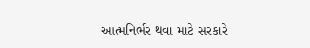આત્મનિર્ભર થવા માટે સરકારે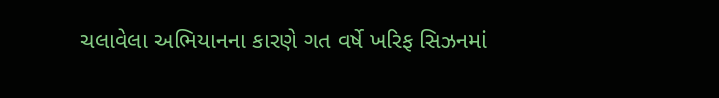ચલાવેલા અભિયાનના કારણે ગત વર્ષે ખરિફ સિઝનમાં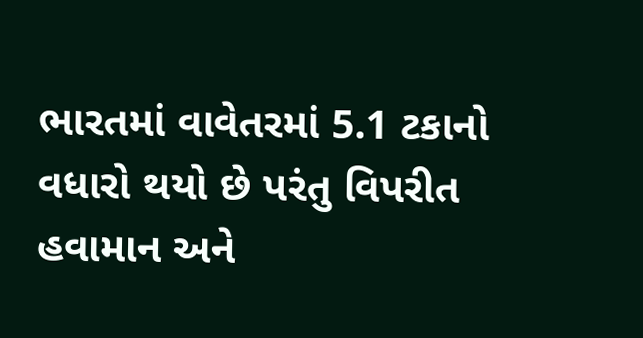ભારતમાં વાવેતરમાં 5.1 ટકાનો વધારો થયો છે પરંતુ વિપરીત હવામાન અને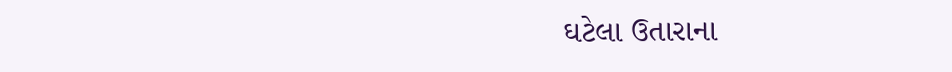ઘટેલા ઉતારાના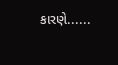કારણે......